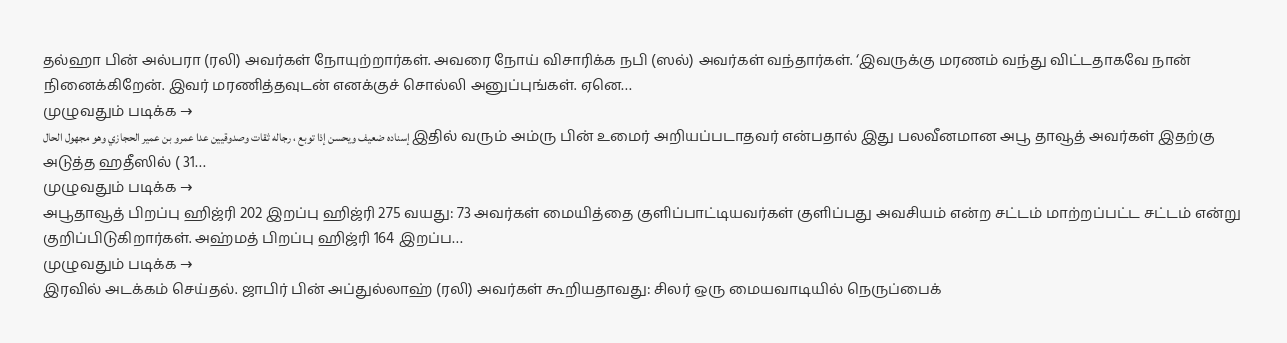தல்ஹா பின் அல்பரா (ரலி) அவர்கள் நோயுற்றார்கள். அவரை நோய் விசாரிக்க நபி (ஸல்) அவர்கள் வந்தார்கள். ‘இவருக்கு மரணம் வந்து விட்டதாகவே நான் நினைக்கிறேன். இவர் மரணித்தவுடன் எனக்குச் சொல்லி அனுப்புங்கள். ஏனெ…
முழுவதும் படிக்க →
إسناده ضعيف ويحسن إذا توبع ، رجاله ثقات وصدوقيين عدا عمرو بن عمير الحجازي وهو مجهول الحال இதில் வரும் அம்ரு பின் உமைர் அறியப்படாதவர் என்பதால் இது பலவீனமான அபூ தாவூத் அவர்கள் இதற்கு அடுத்த ஹதீஸில் ( 31…
முழுவதும் படிக்க →
அபூதாவூத் பிறப்பு ஹிஜ்ரி 202 இறப்பு ஹிஜ்ரி 275 வயது: 73 அவர்கள் மையித்தை குளிப்பாட்டியவர்கள் குளிப்பது அவசியம் என்ற சட்டம் மாற்றப்பட்ட சட்டம் என்று குறிப்பிடுகிறார்கள். அஹ்மத் பிறப்பு ஹிஜ்ரி 164 இறப்ப…
முழுவதும் படிக்க →
இரவில் அடக்கம் செய்தல். ஜாபிர் பின் அப்துல்லாஹ் (ரலி) அவர்கள் கூறியதாவது: சிலர் ஒரு மையவாடியில் நெருப்பைக்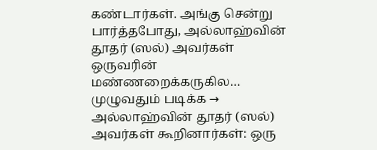கண்டார்கள். அங்கு சென்று பார்த்தபோது, அல்லாஹ்வின் தூதர் (ஸல்) அவர்கள் ஒருவரின் மண்ணறைக்கருகில…
முழுவதும் படிக்க →
அல்லாஹ்வின் தூதர் (ஸல்) அவர்கள் கூறினார்கள்: ஒரு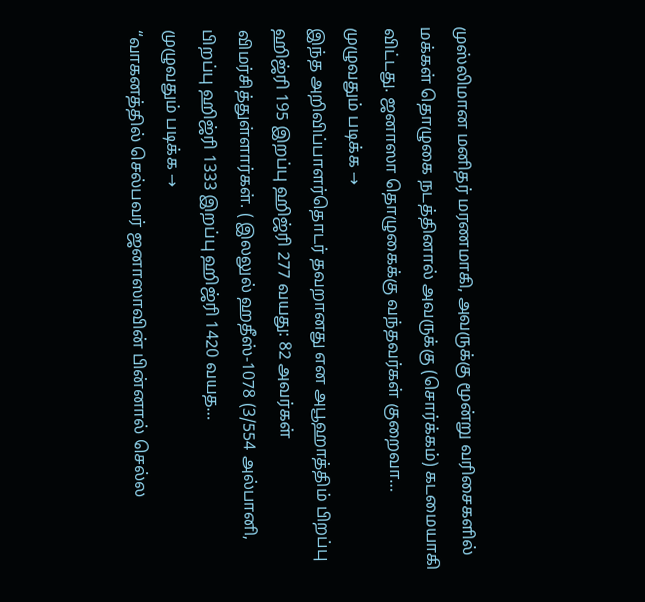முஸ்லிமான மனிதர் மரணமாகி, அவருக்கு மூன்று வரிசைகளில் மக்கள் தொழுகை நடத்தினால் அவருக்கு (சொர்க்கம்) கடமையாகி விட்டது. ஜனாஸா தொழுகைக்கு வந்தவர்கள் குறைவா…
முழுவதும் படிக்க →
இந்த அறிவிப்பாளர்தொடர் தவறானது என அபூஹாத்திம் பிறப்பு ஹிஜ்ரி 195 இறப்பு ஹிஜ்ரி 277 வயது: 82 அவர்கள் விமர்சித்துள்ளார்கள். ( இலலுல் ஹதீஸ்-1078 (3/554 அல்பானி, பிறப்பு ஹிஜ்ரி 1333 இறப்பு ஹிஜ்ரி 1420 வயத…
முழுவதும் படிக்க →
“வாகனத்தில் செல்பவர் ஜனாஸாவின் பின்னால் செல்ல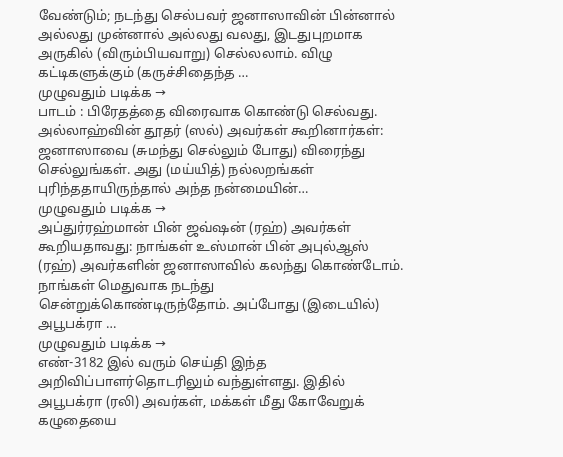வேண்டும்; நடந்து செல்பவர் ஜனாஸாவின் பின்னால் அல்லது முன்னால் அல்லது வலது, இடதுபுறமாக அருகில் (விரும்பியவாறு) செல்லலாம். விழு கட்டிகளுக்கும் (கருச்சிதைந்த …
முழுவதும் படிக்க →
பாடம் : பிரேதத்தை விரைவாக கொண்டு செல்வது. அல்லாஹ்வின் தூதர் (ஸல்) அவர்கள் கூறினார்கள்: ஜனாஸாவை (சுமந்து செல்லும் போது) விரைந்து செல்லுங்கள். அது (மய்யித்) நல்லறங்கள் புரிந்ததாயிருந்தால் அந்த நன்மையின்…
முழுவதும் படிக்க →
அப்துர்ரஹ்மான் பின் ஜவ்ஷன் (ரஹ்) அவர்கள் கூறியதாவது: நாங்கள் உஸ்மான் பின் அபுல்ஆஸ் (ரஹ்) அவர்களின் ஜனாஸாவில் கலந்து கொண்டோம். நாங்கள் மெதுவாக நடந்து சென்றுக்கொண்டிருந்தோம். அப்போது (இடையில்) அபூபக்ரா …
முழுவதும் படிக்க →
எண்-3182 இல் வரும் செய்தி இந்த அறிவிப்பாளர்தொடரிலும் வந்துள்ளது. இதில் அபூபக்ரா (ரலி) அவர்கள், மக்கள் மீது கோவேறுக் கழுதையை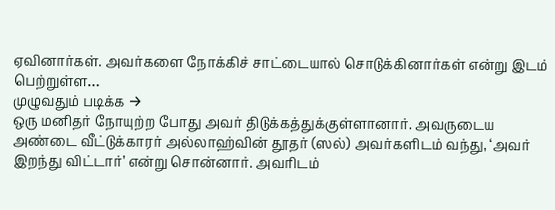ஏவினார்கள். அவர்களை நோக்கிச் சாட்டையால் சொடுக்கினார்கள் என்று இடம் பெற்றுள்ள…
முழுவதும் படிக்க →
ஒரு மனிதர் நோயுற்ற போது அவர் திடுக்கத்துக்குள்ளானார். அவருடைய அண்டை வீட்டுக்காரர் அல்லாஹ்வின் தூதர் (ஸல்) அவர்களிடம் வந்து, ‘அவர் இறந்து விட்டார்’ என்று சொன்னார். அவரிடம்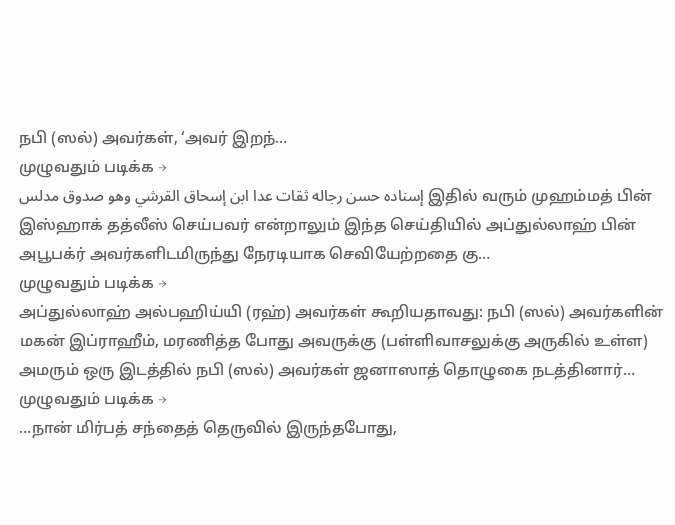நபி (ஸல்) அவர்கள், ‘அவர் இறந்…
முழுவதும் படிக்க →
إسناده حسن رجاله ثقات عدا ابن إسحاق القرشي وهو صدوق مدلس இதில் வரும் முஹம்மத் பின் இஸ்ஹாக் தத்லீஸ் செய்பவர் என்றாலும் இந்த செய்தியில் அப்துல்லாஹ் பின் அபூபக்ர் அவர்களிடமிருந்து நேரடியாக செவியேற்றதை கு…
முழுவதும் படிக்க →
அப்துல்லாஹ் அல்பஹிய்யி (ரஹ்) அவர்கள் கூறியதாவது: நபி (ஸல்) அவர்களின் மகன் இப்ராஹீம், மரணித்த போது அவருக்கு (பள்ளிவாசலுக்கு அருகில் உள்ள) அமரும் ஒரு இடத்தில் நபி (ஸல்) அவர்கள் ஜனாஸாத் தொழுகை நடத்தினார்…
முழுவதும் படிக்க →
…நான் மிர்பத் சந்தைத் தெருவில் இருந்தபோது,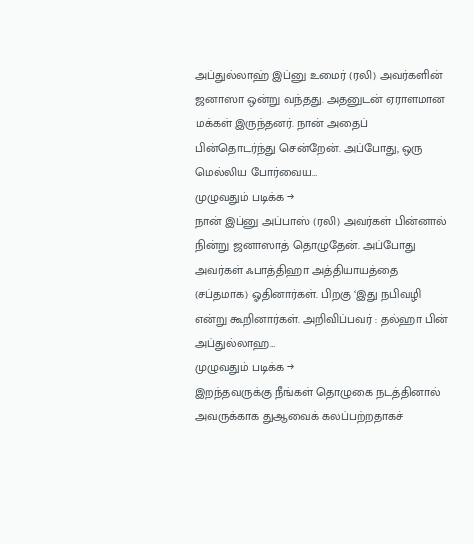அப்துல்லாஹ் இப்னு உமைர் (ரலி) அவர்களின் ஜனாஸா ஒன்று வந்தது. அதனுடன் ஏராளமான மக்கள் இருந்தனர். நான் அதைப் பின்தொடர்ந்து சென்றேன். அப்போது, ஒரு மெல்லிய போர்வைய…
முழுவதும் படிக்க →
நான் இப்னு அப்பாஸ் (ரலி) அவர்கள் பின்னால் நின்று ஜனாஸாத் தொழுதேன். அப்போது அவர்கள் ஃபாத்திஹா அத்தியாயத்தை (சப்தமாக) ஓதினார்கள். பிறகு ‘இது நபிவழி என்று கூறினார்கள். அறிவிப்பவர் : தல்ஹா பின் அப்துல்லாஹ…
முழுவதும் படிக்க →
இறந்தவருக்கு நீங்கள் தொழுகை நடத்தினால் அவருக்காக துஆவைக் கலப்பற்றதாகச்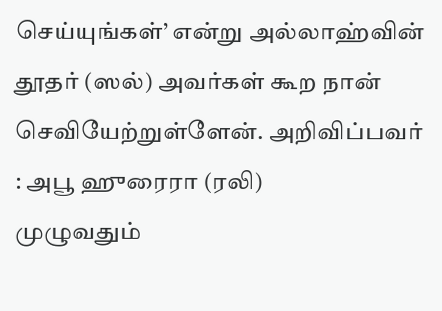செய்யுங்கள்’ என்று அல்லாஹ்வின் தூதர் (ஸல்) அவர்கள் கூற நான் செவியேற்றுள்ளேன். அறிவிப்பவர் : அபூ ஹுரைரா (ரலி)
முழுவதும்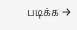படிக்க →